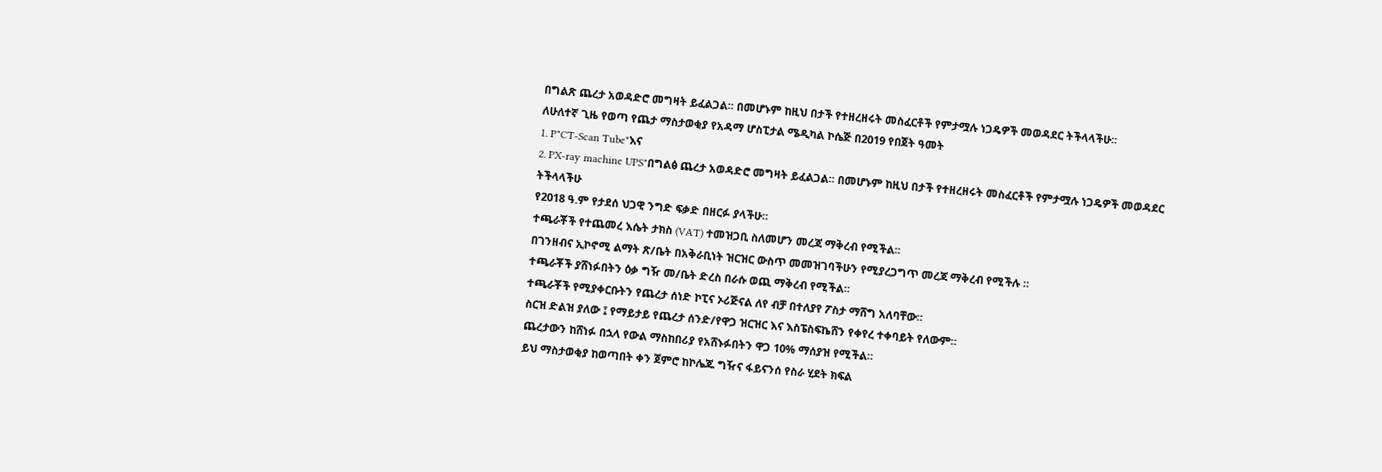በግልጽ ጨረታ አወዳድሮ መግዛት ይፈልጋል፡፡ በመሆኑም ከዚህ በታች የተዘረዘሩት መስፈርቶች የምታሟሉ ነጋዴዎች መወዳደር ትችላላችሁ፡፡
ለሁለተኛ ጊዜ የወጣ የጨታ ማስታወቂያ የአዳማ ሆስፒታል ሜዲካል ኮሴጅ በ2019 የበጀት ዓመት
1. P"CT-Scan Tube"እና
2. PX-ray machine UPS"በግልፅ ጨረታ አወዳድሮ መግዛት ይፈልጋል፡፡ በመሆኑም ከዚህ በታች የተዘረዘሩት መስፈርቶች የምታሟሉ ነጋዴዎች መወዳደር ትችላላችሁ
የ2018 ዓ.ም የታደሰ ህጋዊ ንግድ ፍቃድ በዘርፉ ያላችሁ።
ተጫራቾች የተጨመረ እሴት ታክስ (VAT) ተመዝጋቢ ስለመሆን መረጃ ማቅረብ የሚችል፡፡
በገንዘብና ኢኮኖሚ ልማት ጽ/ቤት በአቅራቢነት ዝርዝር ውስጥ መመዝገባችሁን የሚያረጋግጥ መረጃ ማቅረብ የሚችሉ ።
ተጫራቾች ያሸነፉበትን ዕቃ ግዥ መ/ቤት ድረስ በራሱ ወጪ ማቅረብ የሚችል።
ተጫራቾች የሚያቀርቡትን የጨረታ ሰነድ ኮፒና ኦሪጅናል ለየ ብቻ በተለያየ ፖስታ ማሸግ አለባቸው።
ስርዝ ድልዝ ያለው ፤ የማይታይ የጨረታ ሰንድ/የዋጋ ዝርዝር እና እስፔስፍኬሸን የቀየረ ተቀባይት የለውም።
ጨረታውን ከሸነፉ በኋላ የውል ማስከበሪያ የአሸኑፉበትን ዋጋ 10% ማሰያዝ የሚችል።
ይህ ማስታወቂያ ከወጣበት ቀን ጀምሮ ከኮሌጁ ግዥና ፋይናንሰ የስራ ሂደት ክፍል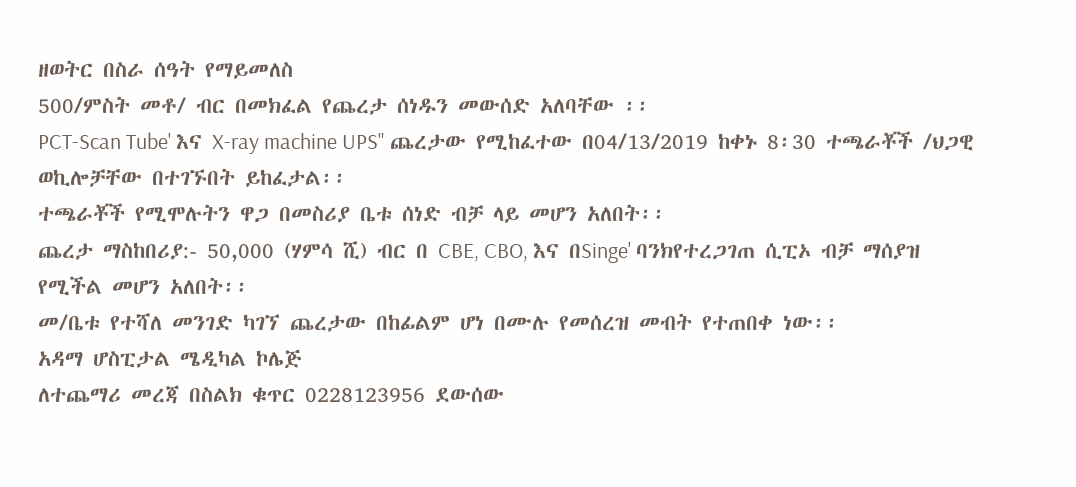ዘወትር በስራ ሰዓት የማይመለስ
500/ምስት መቶ/ ብር በመክፈል የጨረታ ሰነዱን መውሰድ አለባቸው ፡፡
PCT-Scan Tube' እና X-ray machine UPS" ጨረታው የሚከፈተው በ04/13/2019 ከቀኑ 8፡30 ተጫራቾች /ህጋዊ ወኪሎቻቸው በተገኙበት ይከፈታል፡፡
ተጫራቾች የሚሞሉትን ዋጋ በመስሪያ ቤቱ ሰነድ ብቻ ላይ መሆን አለበት፡፡
ጨረታ ማስከበሪያ:- 50,000 (ሃምሳ ሺ) ብር በ CBE, CBO, እና በSinge' ባንክየተረጋገጠ ሲፒኦ ብቻ ማሰያዝ
የሚችል መሆን አለበት፡፡
መ/ቤቱ የተሻለ መንገድ ካገኘ ጨረታው በከፊልም ሆነ በሙሉ የመሰረዝ መብት የተጠበቀ ነው፡፡
አዳማ ሆስፒታል ሜዲካል ኮሌጅ
ለተጨማሪ መረጃ በስልክ ቁጥር 0228123956 ደውሰው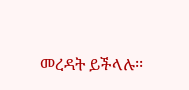መረዳት ይችላሉ፡፡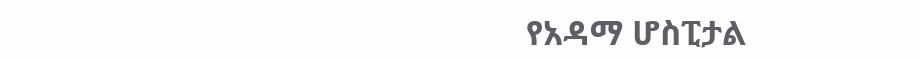የአዳማ ሆስፒታል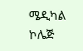ሜዲካል ኮሌጅ